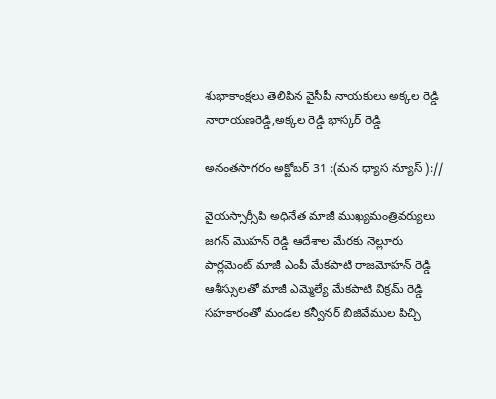శుభాకాంక్షలు తెలిపిన వైసీపీ నాయకులు అక్కల రెడ్డి నారాయణరెడ్డి,అక్కల రెడ్డి భాస్కర్ రెడ్డి

అనంతసాగరం అక్టోబర్ 31 :(మన ధ్యాస న్యూస్ )://

వైయస్సార్సీపి అధినేత మాజీ ముఖ్యమంత్రివర్యులు జగన్ మొహన్ రెడ్డి ఆదేశాల మేరకు నెల్లూరు పార్లమెంట్ మాజీ ఎంపీ మేకపాటి రాజమోహన్ రెడ్డి ఆశీస్సులతో మాజీ ఎమ్మెల్యే మేకపాటి విక్రమ్ రెడ్డి సహకారంతో మండల కన్వీనర్ బిజివేముల పిచ్చి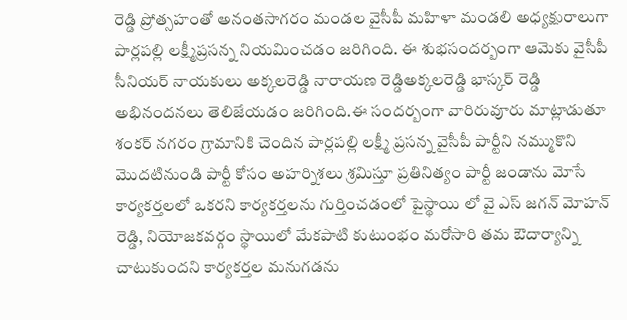రెడ్డి ప్రోత్సహంతో అనంతసాగరం మండల వైసీపీ మహిళా మండలి అధ్యక్షురాలుగా పార్లపల్లి లక్ష్మీప్రసన్న నియమించడం జరిగింది. ఈ శుభసందర్బంగా ఆమెకు వైసీపీ సీనియర్ నాయకులు అక్కలరెడ్డి నారాయణ రెడ్డిఅక్కలరెడ్డి భాస్కర్ రెడ్డి అభినందనలు తెలిజేయడం జరిగింది.ఈ సందర్బంగా వారిరువూరు మాట్లాడుతూ శంకర్ నగరం గ్రామానికి చెందిన పార్లపల్లి లక్ష్మీ ప్రసన్న వైసీపీ పార్టీని నమ్ముకొని మొదటినుండి పార్టీ కోసం అహర్నిశలు శ్రమిస్తూ ప్రతినిత్యం పార్టీ జండాను మోసే కార్యకర్తలలో ఒకరని కార్యకర్తలను గుర్తించడంలో పైస్థాయి లో వై ఎస్ జగన్ మోహన్ రెడ్డి, నియోజకవర్గం స్థాయిలో మేకపాటి కుటుంభం మరోసారి తమ ఔదార్యాన్ని చాటుకుందని కార్యకర్తల మనుగడను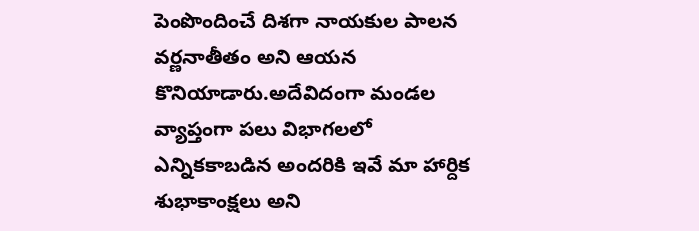పెంపొందించే దిశగా నాయకుల పాలన వర్ణనాతీతం అని ఆయన కొనియాడారు.అదేవిదంగా మండల వ్యాప్తంగా పలు విభాగలలో ఎన్నికకాబడిన అందరికి ఇవే మా హార్దిక శుభాకాంక్షలు అని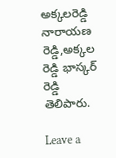అక్కలరెడ్డి నారాయణ రెడ్డి,అక్కల రెడ్డి భాస్కర్ రెడ్డి తెలిపారు.

Leave a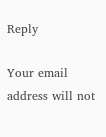Reply

Your email address will not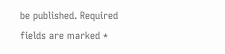be published. Required fields are marked *